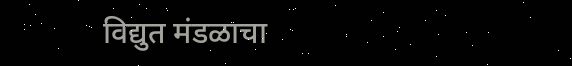विद्युत मंडळाचा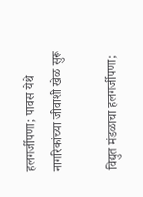हलगर्जीपणा; पावस येथे नागरिकांच्या जीवाशी खेळ सुरू

विद्युत मंडळाचा हलगर्जीपणा;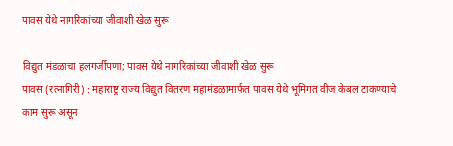पावस येथे नागरिकांच्या जीवाशी खेळ सुरू

विद्युत मंडळाचा हलगर्जीपणा; पावस येथे नागरिकांच्या जीवाशी खेळ सुरू
पावस (रत्नागिरी) : महाराष्ट्र राज्य विद्युत वितरण महामंडळामार्फत पावस येथे भूमिगत वीज केबल टाकण्याचे काम सुरू असून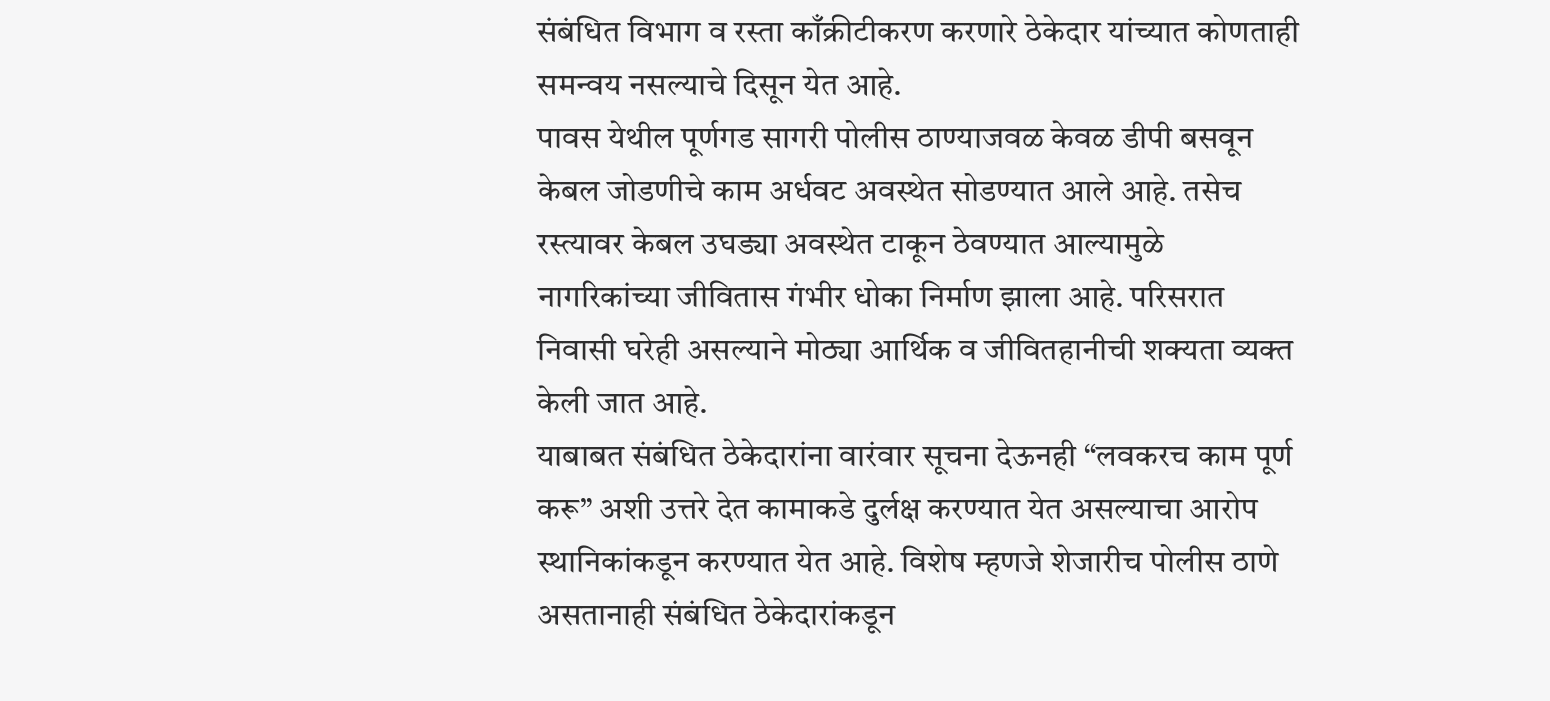संबंधित विभाग व रस्ता काँक्रीटीकरण करणारे ठेकेदार यांच्यात कोणताही समन्वय नसल्याचे दिसून येत आहे.
पावस येथील पूर्णगड सागरी पोलीस ठाण्याजवळ केवळ डीपी बसवून केबल जोडणीचे काम अर्धवट अवस्थेत सोडण्यात आले आहे. तसेच रस्त्यावर केबल उघड्या अवस्थेत टाकून ठेवण्यात आल्यामुळे नागरिकांच्या जीवितास गंभीर धोका निर्माण झाला आहे. परिसरात निवासी घरेही असल्याने मोठ्या आर्थिक व जीवितहानीची शक्यता व्यक्त केली जात आहे.
याबाबत संबंधित ठेकेदारांना वारंवार सूचना देऊनही “लवकरच काम पूर्ण करू” अशी उत्तरे देत कामाकडे दुर्लक्ष करण्यात येत असल्याचा आरोप स्थानिकांकडून करण्यात येत आहे. विशेष म्हणजे शेजारीच पोलीस ठाणे असतानाही संबंधित ठेकेदारांकडून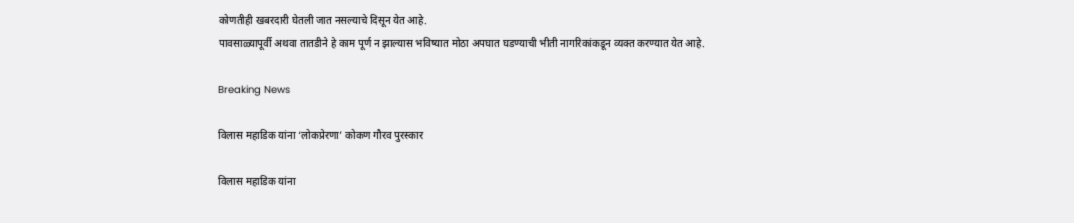कोणतीही खबरदारी घेतली जात नसल्याचे दिसून येत आहे.
पावसाळ्यापूर्वी अथवा तातडीने हे काम पूर्ण न झाल्यास भविष्यात मोठा अपघात घडण्याची भीती नागरिकांकडून व्यक्त करण्यात येत आहे.

Breaking News

विलास महाडिक यांना ‘लोकप्रेरणा’ कोकण गौरव पुरस्कार

विलास महाडिक यांना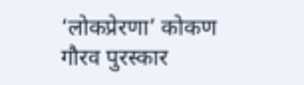‘लोकप्रेरणा’ कोकण गौरव पुरस्कार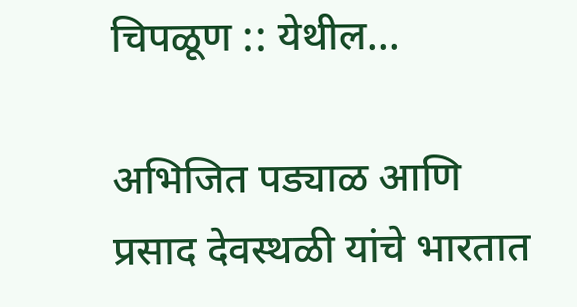चिपळूण :: येथील...

अभिजित पड्याळ आणि प्रसाद देवस्थळी यांचे भारतात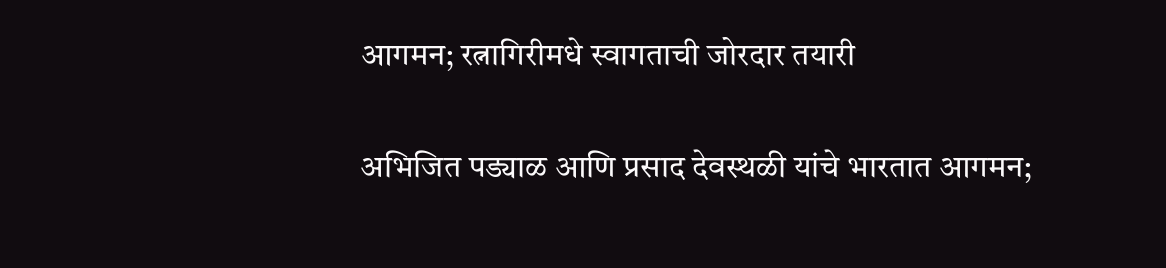आगमन; रत्नागिरीमधे स्वागताची जोरदार तयारी

अभिजित पड्याळ आणि प्रसाद देवस्थळी यांचे भारतात आगमन;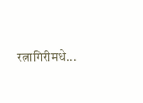रत्नागिरीमधे...